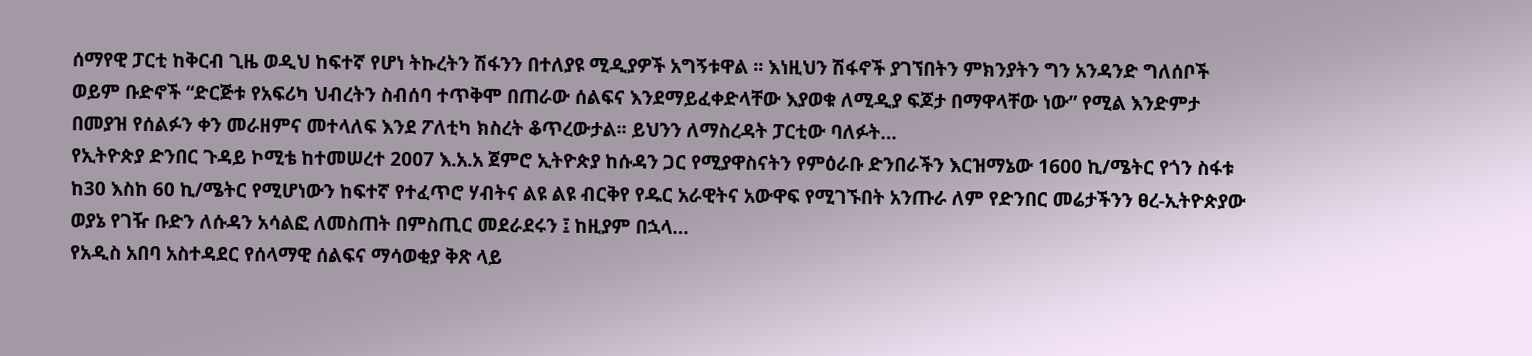ሰማየዊ ፓርቲ ከቅርብ ጊዜ ወዲህ ከፍተኛ የሆነ ትኩረትን ሽፋንን በተለያዩ ሚዲያዎች አግኝቱዋል ፡፡ እነዚህን ሽፋኖች ያገኘበትን ምክንያትን ግን አንዳንድ ግለሰቦች ወይም ቡድኖች “ድርጅቱ የአፍሪካ ህብረትን ስብሰባ ተጥቅሞ በጠራው ሰልፍና እንደማይፈቀድላቸው እያወቁ ለሚዲያ ፍጆታ በማዋላቸው ነው” የሚል እንድምታ በመያዝ የሰልፉን ቀን መራዘምና መተላለፍ እንደ ፖለቲካ ክስረት ቆጥረውታል፡፡ ይህንን ለማስረዳት ፓርቲው ባለፉት…
የኢትዮጵያ ድንበር ጉዳይ ኮሚቴ ከተመሠረተ 2007 እ.አ.አ ጀምሮ ኢትዮጵያ ከሱዳን ጋር የሚያዋስናትን የምዕራቡ ድንበራችን እርዝማኔው 1600 ኪ/ሜትር የጎን ስፋቱ ከ30 እስከ 60 ኪ/ሜትር የሚሆነውን ከፍተኛ የተፈጥሮ ሃብትና ልዩ ልዩ ብርቅየ የዱር አራዊትና አውዋፍ የሚገኙበት አንጡራ ለም የድንበር መሬታችንን ፀረ-ኢትዮጵያው ወያኔ የገዥ ቡድን ለሱዳን አሳልፎ ለመስጠት በምስጢር መደራደሩን ፤ ከዚያም በኋላ…
የአዲስ አበባ አስተዳደር የሰላማዊ ሰልፍና ማሳወቂያ ቅጽ ላይ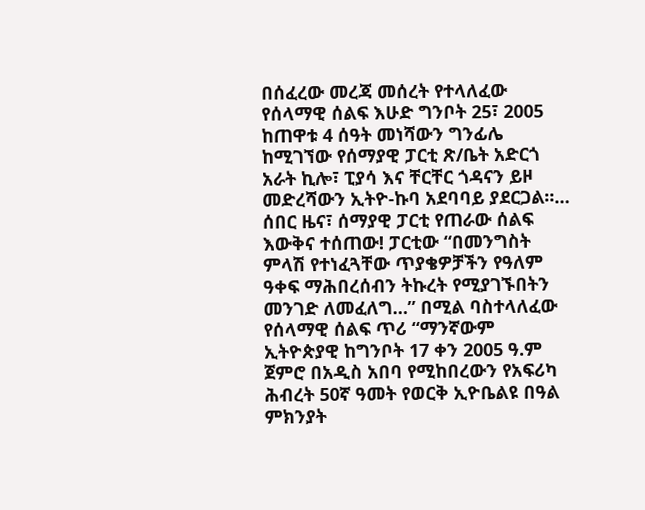በሰፈረው መረጃ መሰረት የተላለፈው የሰላማዊ ሰልፍ እሁድ ግንቦት 25፣ 2005 ከጠዋቱ 4 ሰዓት መነሻውን ግንፊሌ ከሚገኘው የሰማያዊ ፓርቲ ጽ/ቤት አድርጎ አራት ኪሎ፣ ፒያሳ እና ቸርቸር ጎዳናን ይዞ መድረሻውን ኢትዮ-ኩባ አደባባይ ያደርጋል።…
ሰበር ዜና፣ ሰማያዊ ፓርቲ የጠራው ሰልፍ እውቅና ተሰጠው! ፓርቲው “በመንግስት ምላሽ የተነፈጓቸው ጥያቄዎቻችን የዓለም ዓቀፍ ማሕበረሰብን ትኩረት የሚያገኙበትን መንገድ ለመፈለግ…” በሚል ባስተላለፈው የሰላማዊ ሰልፍ ጥሪ “ማንኛውም ኢትዮጵያዊ ከግንቦት 17 ቀን 2005 ዓ.ም ጀምሮ በአዲስ አበባ የሚከበረውን የአፍሪካ ሕብረት 50ኛ ዓመት የወርቅ ኢዮቤልዩ በዓል ምክንያት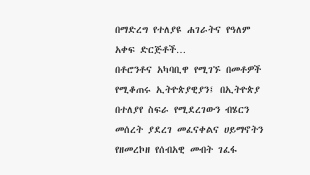በማድረግ የተለያዩ ሐገራትና የዓለም አቀፍ ድርጅቶች…
በቶሮንቶና አካባቢዋ የሚገኙ በመቶዎች የሚቆጠሩ ኢትዮጵያዊያን፤ በኢትዮጵያ በተለያየ ስፍራ የሚደረገውን ብሄርን መሰረት ያደረገ መፈናቀልና ሀይማኖትን የዘመረኮዘ የሰብአዊ መብት ገፈፋ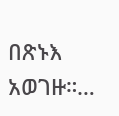በጽኑእ አወገዙ።…